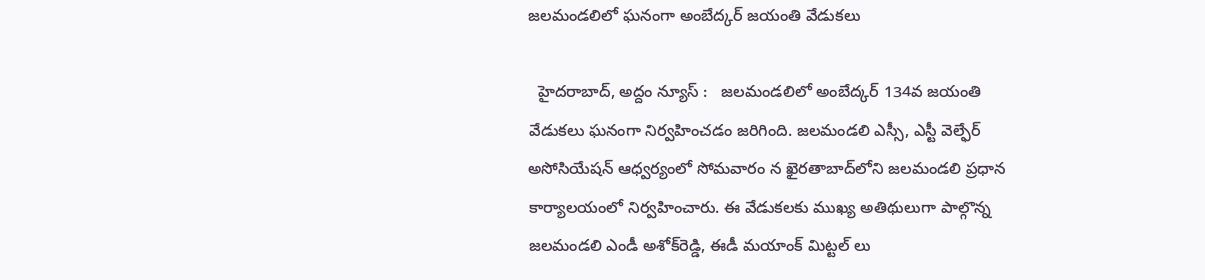జ‌ల‌మండ‌లిలో ఘ‌నంగా అంబేద్క‌ర్ జ‌యంతి వేడుక‌లు

  హైదరాబాద్, అద్దం న్యూస్ :   జ‌ల‌మండ‌లిలో అంబేద్క‌ర్ 134వ జ‌యంతి వేడుక‌లు ఘ‌నంగా నిర్వ‌హించ‌డం జ‌రిగింది. జ‌ల‌మండ‌లి ఎస్సీ, ఎస్టీ వెల్ఫేర్ అసోసియేష‌న్ ఆధ్వ‌ర్యంలో సోమ‌వారం న ఖైర‌తాబాద్‌లోని జ‌ల‌మండ‌లి ప్ర‌ధాన కార్యాల‌యంలో నిర్వ‌హించారు. ఈ వేడుక‌ల‌కు ముఖ్య అతిథులుగా పాల్గొన్న జ‌ల‌మండ‌లి ఎండీ అశోక్‌రెడ్డి, ఈడీ మయాంక్ మిట్టల్ లు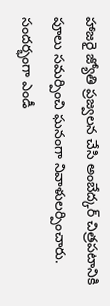హాజరై జ్యోతి ప్రజ్వలన చేసి అంబేద్క‌ర్ చిత్ర‌ప‌టానికి పూలు స‌మ‌ర్పించి ఘ‌నంగా నివాళులర్పించారు. సంద‌ర్భంగా ఎండీ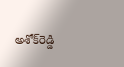అశోక్‌రెడ్డి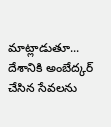మాట్లాడుతూ... దేశానికి అంబేద్క‌ర్ చేసిన సేవ‌ల‌ను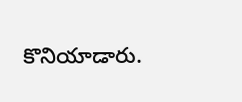కొనియాడారు.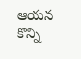ఆయ‌న కొన్ని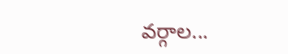వ‌ర్గాల...